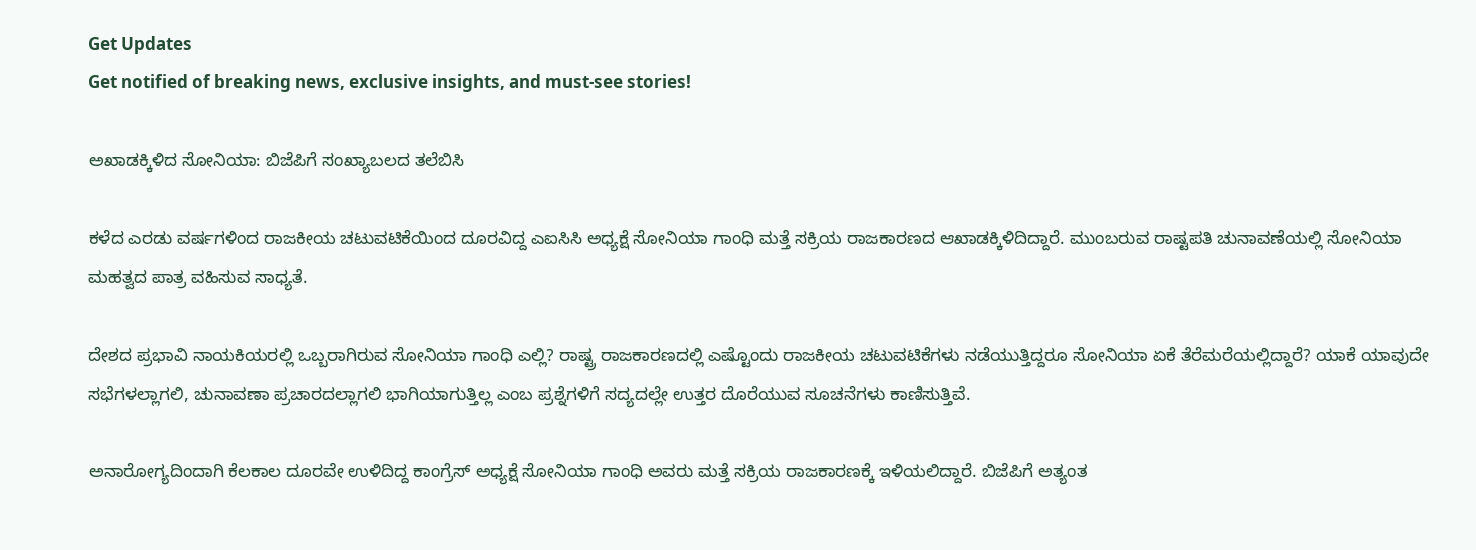Get Updates
Get notified of breaking news, exclusive insights, and must-see stories!

ಅಖಾಡಕ್ಕಿಳಿದ ಸೋನಿಯಾ: ಬಿಜೆಪಿಗೆ ಸಂಖ್ಯಾಬಲದ ತಲೆಬಿಸಿ

ಕಳೆದ ಎರಡು ವರ್ಷಗಳಿಂದ ರಾಜಕೀಯ ಚಟುವಟಿಕೆಯಿಂದ ದೂರವಿದ್ದ ಎಐಸಿಸಿ ಅಧ್ಯಕ್ಷೆ ಸೋನಿಯಾ ಗಾಂಧಿ ಮತ್ತೆ ಸಕ್ರಿಯ ರಾಜಕಾರಣದ ಆಖಾಡಕ್ಕಿಳಿದಿದ್ದಾರೆ. ಮುಂಬರುವ ರಾಷ್ಟಪತಿ ಚುನಾವಣೆಯಲ್ಲಿ ಸೋನಿಯಾ ಮಹತ್ವದ ಪಾತ್ರ ವಹಿಸುವ ಸಾಧ್ಯತೆ.

ದೇಶದ ಪ್ರಭಾವಿ ನಾಯಕಿಯರಲ್ಲಿ ಒಬ್ಬರಾಗಿರುವ ಸೋನಿಯಾ ಗಾಂಧಿ ಎಲ್ಲಿ? ರಾಷ್ಟ್ರ ರಾಜಕಾರಣದಲ್ಲಿ ಎಷ್ಟೊಂದು ರಾಜಕೀಯ ಚಟುವಟಿಕೆಗಳು ನಡೆಯುತ್ತಿದ್ದರೂ ಸೋನಿಯಾ ಏಕೆ ತೆರೆಮರೆಯಲ್ಲಿದ್ದಾರೆ? ಯಾಕೆ ಯಾವುದೇ ಸಭೆಗಳಲ್ಲಾಗಲಿ, ಚುನಾವಣಾ ಪ್ರಚಾರದಲ್ಲಾಗಲಿ ಭಾಗಿಯಾಗುತ್ತಿಲ್ಲ ಎಂಬ ಪ್ರಶ್ನೆಗಳಿಗೆ ಸದ್ಯದಲ್ಲೇ ಉತ್ತರ ದೊರೆಯುವ ಸೂಚನೆಗಳು ಕಾಣಿಸುತ್ತಿವೆ.

ಅನಾರೋಗ್ಯದಿಂದಾಗಿ ಕೆಲಕಾಲ ದೂರವೇ ಉಳಿದಿದ್ದ ಕಾಂಗ್ರೆಸ್ ಅಧ್ಯಕ್ಷೆ ಸೋನಿಯಾ ಗಾಂಧಿ ಅವರು ಮತ್ತೆ ಸಕ್ರಿಯ ರಾಜಕಾರಣಕ್ಕೆ ಇಳಿಯಲಿದ್ದಾರೆ. ಬಿಜೆಪಿಗೆ ಅತ್ಯಂತ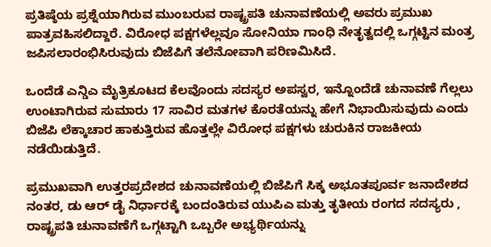ಪ್ರತಿಷ್ಠೆಯ ಪ್ರಶ್ನೆಯಾಗಿರುವ ಮುಂಬರುವ ರಾಷ್ಟ್ರಪತಿ ಚುನಾವಣೆಯಲ್ಲಿ ಅವರು ಪ್ರಮುಖ ಪಾತ್ರವಹಿಸಲಿದ್ದಾರೆ. ವಿರೋಧ ಪಕ್ಷಗಳೆಲ್ಲವೂ ಸೋನಿಯಾ ಗಾಂಧಿ ನೇತೃತ್ವದಲ್ಲಿ ಒಗ್ಗಟ್ಟಿನ ಮಂತ್ರ ಜಪಿಸಲಾರಂಭಿಸಿರುವುದು ಬಿಜೆಪಿಗೆ ತಲೆನೋವಾಗಿ ಪರಿಣಮಿಸಿದೆ.

ಒಂದೆಡೆ ಎನ್ಡಿಎ ಮೈತ್ರಿಕೂಟದ ಕೆಲವೊಂದು ಸದಸ್ಯರ ಅಪಸ್ವರ, ಇನ್ನೊಂದೆಡೆ ಚುನಾವಣೆ ಗೆಲ್ಲಲು ಉಂಟಾಗಿರುವ ಸುಮಾರು 17 ಸಾವಿರ ಮತಗಳ ಕೊರತೆಯನ್ನು ಹೇಗೆ ನಿಭಾಯಿಸುವುದು ಎಂದು ಬಿಜೆಪಿ ಲೆಕ್ಕಾಚಾರ ಹಾಕುತ್ತಿರುವ ಹೊತ್ತಲ್ಲೇ ವಿರೋಧ ಪಕ್ಷಗಳು ಚುರುಕಿನ ರಾಜಕೀಯ ನಡೆಯಿಡುತ್ತಿದೆ.

ಪ್ರಮುಖವಾಗಿ ಉತ್ತರಪ್ರದೇಶದ ಚುನಾವಣೆಯಲ್ಲಿ ಬಿಜೆಪಿಗೆ ಸಿಕ್ಕ ಅಭೂತಪೂರ್ವ ಜನಾದೇಶದ ನಂತರ, ಡು ಆರ್ ಡೈ ನಿರ್ಧಾರಕ್ಕೆ ಬಂದಂತಿರುವ ಯುಪಿಎ ಮತ್ತು ತೃತೀಯ ರಂಗದ ಸದಸ್ಯರು , ರಾಷ್ಟ್ರಪತಿ ಚುನಾವಣೆಗೆ ಒಗ್ಗಟ್ಟಾಗಿ ಒಬ್ಬರೇ ಅಭ್ಯರ್ಥಿಯನ್ನು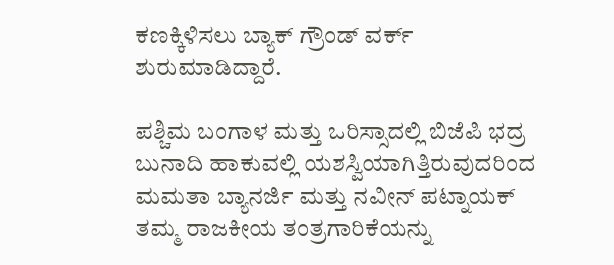ಕಣಕ್ಕಿಳಿಸಲು ಬ್ಯಾಕ್ ಗ್ರೌಂಡ್ ವರ್ಕ್ ಶುರುಮಾಡಿದ್ದಾರೆ.

ಪಶ್ಚಿಮ ಬಂಗಾಳ ಮತ್ತು ಒರಿಸ್ಸಾದಲ್ಲಿ ಬಿಜೆಪಿ ಭದ್ರ ಬುನಾದಿ ಹಾಕುವಲ್ಲಿ ಯಶಸ್ವಿಯಾಗಿತ್ತಿರುವುದರಿಂದ ಮಮತಾ ಬ್ಯಾನರ್ಜಿ ಮತ್ತು ನವೀನ್ ಪಟ್ನಾಯಕ್ ತಮ್ಮ ರಾಜಕೀಯ ತಂತ್ರಗಾರಿಕೆಯನ್ನು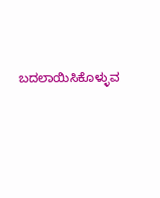ಬದಲಾಯಿಸಿಕೊಳ್ಳುವ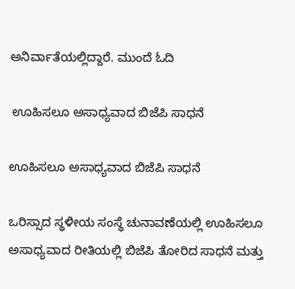ಅನಿರ್ವಾತೆಯಲ್ಲಿದ್ದಾರೆ. ಮುಂದೆ ಓದಿ

 ಊಹಿಸಲೂ ಅಸಾಧ್ಯವಾದ ಬಿಜೆಪಿ ಸಾಧನೆ

ಊಹಿಸಲೂ ಅಸಾಧ್ಯವಾದ ಬಿಜೆಪಿ ಸಾಧನೆ

ಒರಿಸ್ಸಾದ ಸ್ಥಳೀಯ ಸಂಸ್ಥೆ ಚುನಾವಣೆಯಲ್ಲಿ ಊಹಿಸಲೂ ಅಸಾಧ್ಯವಾದ ರೀತಿಯಲ್ಲಿ ಬಿಜೆಪಿ ತೋರಿದ ಸಾಧನೆ ಮತ್ತು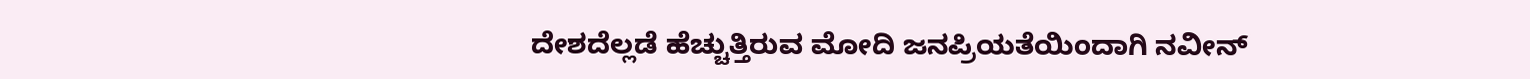ದೇಶದೆಲ್ಲಡೆ ಹೆಚ್ಚುತ್ತಿರುವ ಮೋದಿ ಜನಪ್ರಿಯತೆಯಿಂದಾಗಿ ನವೀನ್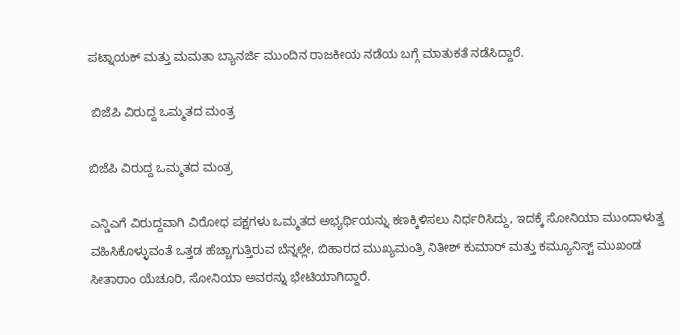ಪಟ್ನಾಯಕ್ ಮತ್ತು ಮಮತಾ ಬ್ಯಾನರ್ಜಿ ಮುಂದಿನ ರಾಜಕೀಯ ನಡೆಯ ಬಗ್ಗೆ ಮಾತುಕತೆ ನಡೆಸಿದ್ದಾರೆ.

 ಬಿಜೆಪಿ ವಿರುದ್ದ ಒಮ್ಮತದ ಮಂತ್ರ

ಬಿಜೆಪಿ ವಿರುದ್ದ ಒಮ್ಮತದ ಮಂತ್ರ

ಎನ್ಡಿಎಗೆ ವಿರುದ್ದವಾಗಿ ವಿರೋಧ ಪಕ್ಷಗಳು ಒಮ್ಮತದ ಅಭ್ಯರ್ಥಿಯನ್ನು ಕಣಕ್ಕಿಳಿಸಲು ನಿರ್ಧರಿಸಿದ್ದು, ಇದಕ್ಕೆ ಸೋನಿಯಾ ಮುಂದಾಳುತ್ವ ವಹಿಸಿಕೊಳ್ಳುವಂತೆ ಒತ್ತಡ ಹೆಚ್ಚಾಗುತ್ತಿರುವ ಬೆನ್ನಲ್ಲೇ, ಬಿಹಾರದ ಮುಖ್ಯಮಂತ್ರಿ ನಿತೀಶ್ ಕುಮಾರ್ ಮತ್ತು ಕಮ್ಯೂನಿಸ್ಟ್ ಮುಖಂಡ ಸೀತಾರಾಂ ಯೆಚೂರಿ, ಸೋನಿಯಾ ಅವರನ್ನು ಭೇಟಿಯಾಗಿದ್ದಾರೆ.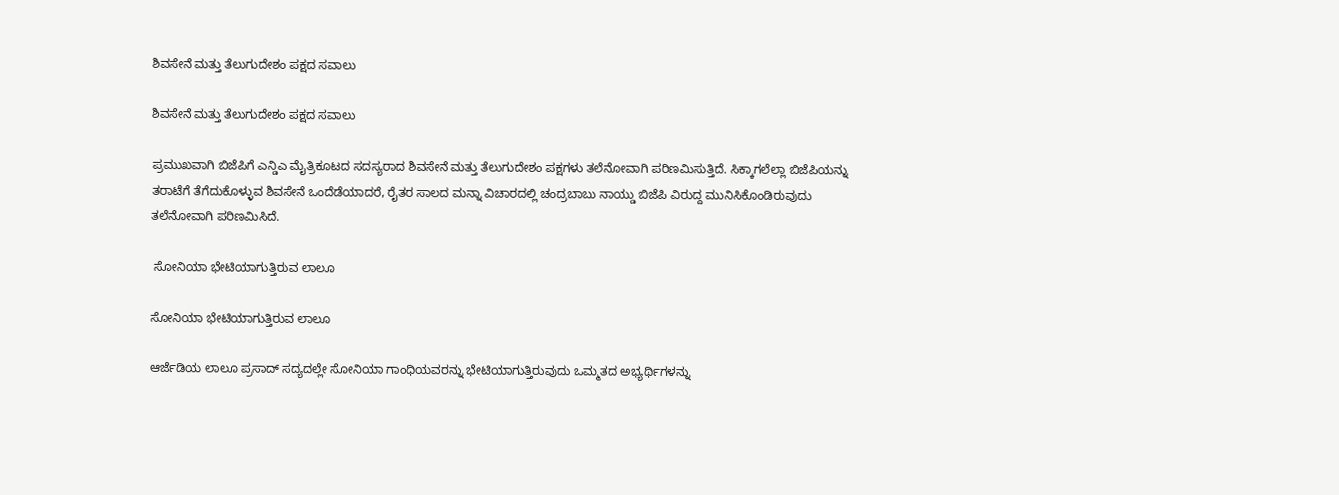ಶಿವಸೇನೆ ಮತ್ತು ತೆಲುಗುದೇಶಂ ಪಕ್ಷದ ಸವಾಲು

ಶಿವಸೇನೆ ಮತ್ತು ತೆಲುಗುದೇಶಂ ಪಕ್ಷದ ಸವಾಲು

ಪ್ರಮುಖವಾಗಿ ಬಿಜೆಪಿಗೆ ಎನ್ಡಿಎ ಮೈತ್ರಿಕೂಟದ ಸದಸ್ಯರಾದ ಶಿವಸೇನೆ ಮತ್ತು ತೆಲುಗುದೇಶಂ ಪಕ್ಷಗಳು ತಲೆನೋವಾಗಿ ಪರಿಣಮಿಸುತ್ತಿದೆ. ಸಿಕ್ಕಾಗಲೆಲ್ಲಾ ಬಿಜೆಪಿಯನ್ನು ತರಾಟೆಗೆ ತೆಗೆದುಕೊಳ್ಳುವ ಶಿವಸೇನೆ ಒಂದೆಡೆಯಾದರೆ, ರೈತರ ಸಾಲದ ಮನ್ನಾ ವಿಚಾರದಲ್ಲಿ ಚಂದ್ರಬಾಬು ನಾಯ್ಡು ಬಿಜೆಪಿ ವಿರುದ್ದ ಮುನಿಸಿಕೊಂಡಿರುವುದು ತಲೆನೋವಾಗಿ ಪರಿಣಮಿಸಿದೆ.

 ಸೋನಿಯಾ ಭೇಟಿಯಾಗುತ್ತಿರುವ ಲಾಲೂ

ಸೋನಿಯಾ ಭೇಟಿಯಾಗುತ್ತಿರುವ ಲಾಲೂ

ಆರ್ಜೆಡಿಯ ಲಾಲೂ ಪ್ರಸಾದ್ ಸದ್ಯದಲ್ಲೇ ಸೋನಿಯಾ ಗಾಂಧಿಯವರನ್ನು ಭೇಟಿಯಾಗುತ್ತಿರುವುದು ಒಮ್ಮತದ ಅಭ್ಯರ್ಥಿಗಳನ್ನು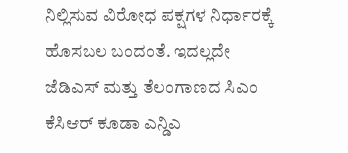ನಿಲ್ಲಿಸುವ ವಿರೋಧ ಪಕ್ಷಗಳ ನಿರ್ಧಾರಕ್ಕೆ ಹೊಸಬಲ ಬಂದಂತೆ. ಇದಲ್ಲದೇ ಜೆಡಿಎಸ್ ಮತ್ತು ತೆಲಂಗಾಣದ ಸಿಎಂ ಕೆಸಿಆರ್ ಕೂಡಾ ಎನ್ಡಿಎ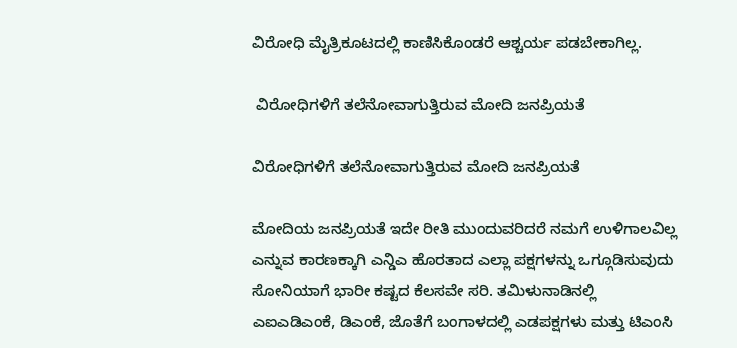ವಿರೋಧಿ ಮೈತ್ರಿಕೂಟದಲ್ಲಿ ಕಾಣಿಸಿಕೊಂಡರೆ ಆಶ್ಚರ್ಯ ಪಡಬೇಕಾಗಿಲ್ಲ.

 ವಿರೋಧಿಗಳಿಗೆ ತಲೆನೋವಾಗುತ್ತಿರುವ ಮೋದಿ ಜನಪ್ರಿಯತೆ

ವಿರೋಧಿಗಳಿಗೆ ತಲೆನೋವಾಗುತ್ತಿರುವ ಮೋದಿ ಜನಪ್ರಿಯತೆ

ಮೋದಿಯ ಜನಪ್ರಿಯತೆ ಇದೇ ರೀತಿ ಮುಂದುವರಿದರೆ ನಮಗೆ ಉಳಿಗಾಲವಿಲ್ಲ ಎನ್ನುವ ಕಾರಣಕ್ಕಾಗಿ ಎನ್ಡಿಎ ಹೊರತಾದ ಎಲ್ಲಾ ಪಕ್ಷಗಳನ್ನು ಒಗ್ಗೂಡಿಸುವುದು ಸೋನಿಯಾಗೆ ಭಾರೀ ಕಷ್ಟದ ಕೆಲಸವೇ ಸರಿ. ತಮಿಳುನಾಡಿನಲ್ಲಿ ಎಐಎಡಿಎಂಕೆ, ಡಿಎಂಕೆ, ಜೊತೆಗೆ ಬಂಗಾಳದಲ್ಲಿ ಎಡಪಕ್ಷಗಳು ಮತ್ತು ಟಿಎಂಸಿ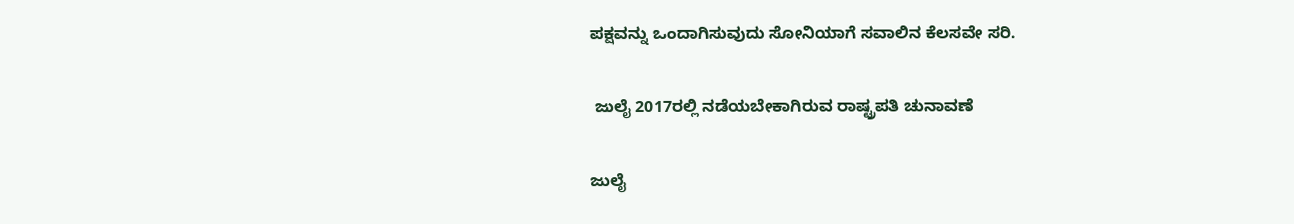ಪಕ್ಷವನ್ನು ಒಂದಾಗಿಸುವುದು ಸೋನಿಯಾಗೆ ಸವಾಲಿನ ಕೆಲಸವೇ ಸರಿ.

 ಜುಲೈ 2017ರಲ್ಲಿ ನಡೆಯಬೇಕಾಗಿರುವ ರಾಷ್ಟ್ರಪತಿ ಚುನಾವಣೆ

ಜುಲೈ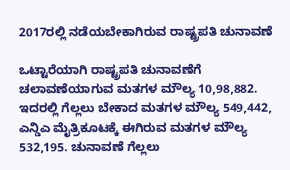2017ರಲ್ಲಿ ನಡೆಯಬೇಕಾಗಿರುವ ರಾಷ್ಟ್ರಪತಿ ಚುನಾವಣೆ

ಒಟ್ಟಾರೆಯಾಗಿ ರಾಷ್ಟ್ರಪತಿ ಚುನಾವಣೆಗೆ ಚಲಾವಣೆಯಾಗುವ ಮತಗಳ ಮೌಲ್ಯ 10,98,882. ಇದರಲ್ಲಿ ಗೆಲ್ಲಲು ಬೇಕಾದ ಮತಗಳ ಮೌಲ್ಯ 549,442, ಎನ್ಡಿಎ ಮೈತ್ರಿಕೂಟಕ್ಕೆ ಈಗಿರುವ ಮತಗಳ ಮೌಲ್ಯ 532,195. ಚುನಾವಣೆ ಗೆಲ್ಲಲು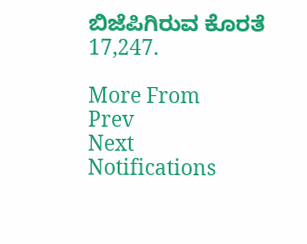ಬಿಜೆಪಿಗಿರುವ ಕೊರತೆ 17,247.

More From
Prev
Next
Notifications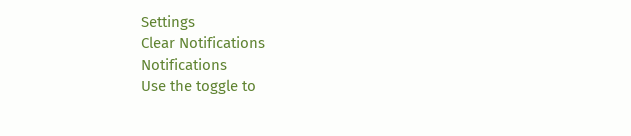Settings
Clear Notifications
Notifications
Use the toggle to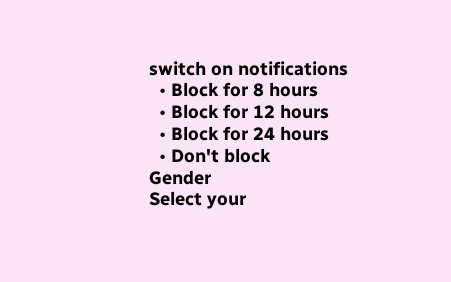switch on notifications
  • Block for 8 hours
  • Block for 12 hours
  • Block for 24 hours
  • Don't block
Gender
Select your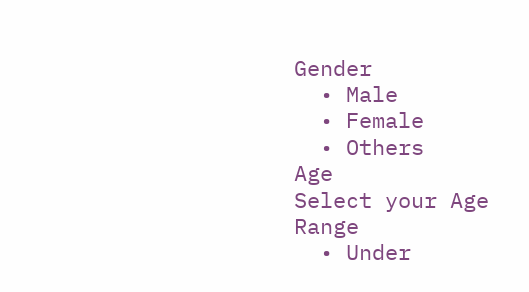Gender
  • Male
  • Female
  • Others
Age
Select your Age Range
  • Under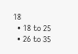18
  • 18 to 25
  • 26 to 35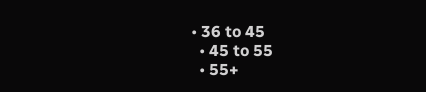• 36 to 45
  • 45 to 55
  • 55+